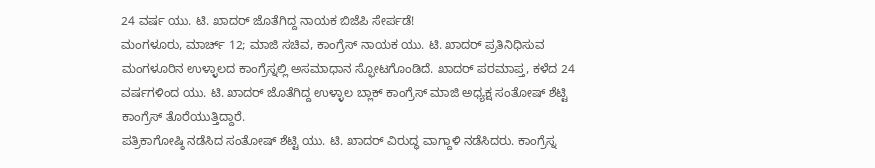24 ವರ್ಷ ಯು. ಟಿ. ಖಾದರ್ ಜೊತೆಗಿದ್ದ ನಾಯಕ ಬಿಜೆಪಿ ಸೇರ್ಪಡೆ!
ಮಂಗಳೂರು, ಮಾರ್ಚ್ 12; ಮಾಜಿ ಸಚಿವ, ಕಾಂಗ್ರೆಸ್ ನಾಯಕ ಯು. ಟಿ. ಖಾದರ್ ಪ್ರತಿನಿಧಿಸುವ ಮಂಗಳೂರಿನ ಉಳ್ಳಾಲದ ಕಾಂಗ್ರೆಸ್ನಲ್ಲಿ ಅಸಮಾಧಾನ ಸ್ಫೋಟಗೊಂಡಿದೆ. ಖಾದರ್ ಪರಮಾಪ್ತ, ಕಳೆದ 24 ವರ್ಷಗಳಿಂದ ಯು. ಟಿ. ಖಾದರ್ ಜೊತೆಗಿದ್ದ ಉಳ್ಳಾಲ ಬ್ಲಾಕ್ ಕಾಂಗ್ರೆಸ್ ಮಾಜಿ ಅಧ್ಯಕ್ಷ ಸಂತೋಷ್ ಶೆಟ್ಟಿ ಕಾಂಗ್ರೆಸ್ ತೊರೆಯುತ್ತಿದ್ದಾರೆ.
ಪತ್ರಿಕಾಗೋಷ್ಠಿ ನಡೆಸಿದ ಸಂತೋಷ್ ಶೆಟ್ಟಿ ಯು. ಟಿ. ಖಾದರ್ ವಿರುದ್ಧ ವಾಗ್ದಾಳಿ ನಡೆಸಿದರು. ಕಾಂಗ್ರೆಸ್ನ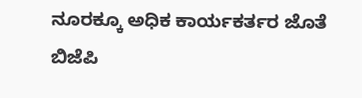ನೂರಕ್ಕೂ ಅಧಿಕ ಕಾರ್ಯಕರ್ತರ ಜೊತೆ ಬಿಜೆಪಿ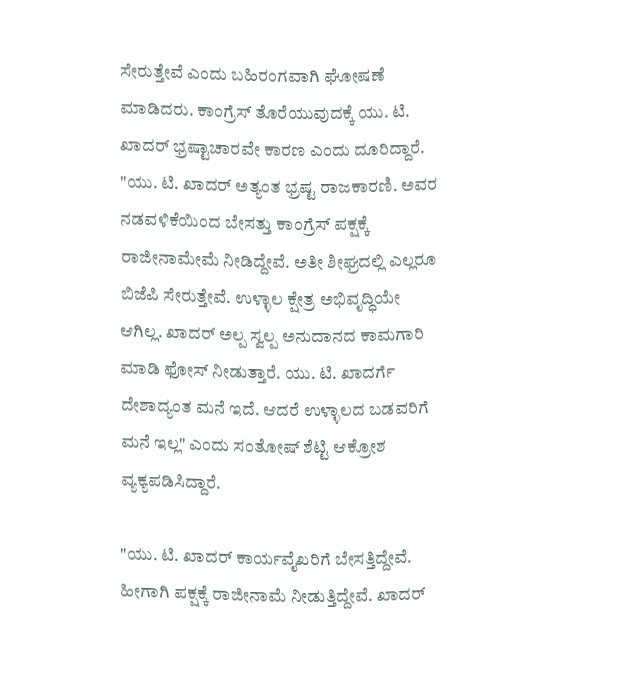ಸೇರುತ್ತೇವೆ ಎಂದು ಬಹಿರಂಗವಾಗಿ ಘೋಷಣೆ ಮಾಡಿದರು. ಕಾಂಗ್ರೆಸ್ ತೊರೆಯುವುದಕ್ಕೆ ಯು. ಟಿ. ಖಾದರ್ ಭ್ರಷ್ಟಾಚಾರವೇ ಕಾರಣ ಎಂದು ದೂರಿದ್ದಾರೆ.
"ಯು. ಟಿ. ಖಾದರ್ ಅತ್ಯಂತ ಭ್ರಷ್ಟ ರಾಜಕಾರಣಿ. ಅವರ ನಡವಳಿಕೆಯಿಂದ ಬೇಸತ್ತು ಕಾಂಗ್ರೆಸ್ ಪಕ್ಷಕ್ಕೆ ರಾಜೀನಾಮೇಮೆ ನೀಡಿದ್ದೇವೆ. ಅತೀ ಶೀಘ್ರದಲ್ಲಿ ಎಲ್ಲರೂ ಬಿಜೆಪಿ ಸೇರುತ್ತೇವೆ. ಉಳ್ಳಾಲ ಕ್ಷೇತ್ರ ಅಭಿವೃದ್ಧಿಯೇ ಆಗಿಲ್ಲ. ಖಾದರ್ ಅಲ್ಪ ಸ್ವಲ್ಪ ಅನುದಾನದ ಕಾಮಗಾರಿ ಮಾಡಿ ಫೋಸ್ ನೀಡುತ್ತಾರೆ. ಯು. ಟಿ. ಖಾದರ್ಗೆ ದೇಶಾದ್ಯಂತ ಮನೆ ಇದೆ. ಆದರೆ ಉಳ್ಳಾಲದ ಬಡವರಿಗೆ ಮನೆ ಇಲ್ಲ" ಎಂದು ಸಂತೋಷ್ ಶೆಟ್ಟಿ ಆಕ್ರೋಶ ವ್ಯಕ್ಯಪಡಿಸಿದ್ದಾರೆ.

"ಯು. ಟಿ. ಖಾದರ್ ಕಾರ್ಯವೈಖರಿಗೆ ಬೇಸತ್ತಿದ್ದೇವೆ. ಹೀಗಾಗಿ ಪಕ್ಷಕ್ಕೆ ರಾಜೀನಾಮೆ ನೀಡುತ್ತಿದ್ದೇವೆ. ಖಾದರ್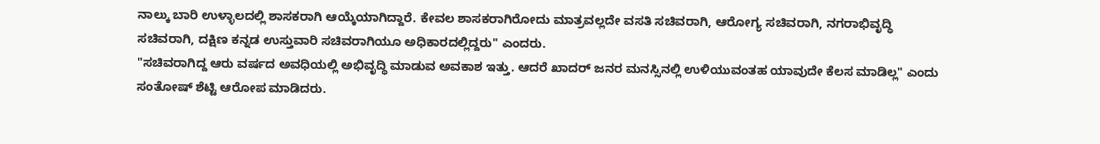ನಾಲ್ಕು ಬಾರಿ ಉಳ್ಳಾಲದಲ್ಲಿ ಶಾಸಕರಾಗಿ ಆಯ್ಕೆಯಾಗಿದ್ದಾರೆ. ಕೇವಲ ಶಾಸಕರಾಗಿರೋದು ಮಾತ್ರವಲ್ಲದೇ ವಸತಿ ಸಚಿವರಾಗಿ, ಆರೋಗ್ಯ ಸಚಿವರಾಗಿ, ನಗರಾಭಿವೃದ್ಧಿ ಸಚಿವರಾಗಿ, ದಕ್ಷಿಣ ಕನ್ನಡ ಉಸ್ತುವಾರಿ ಸಚಿವರಾಗಿಯೂ ಅಧಿಕಾರದಲ್ಲಿದ್ದರು" ಎಂದರು.
"ಸಚಿವರಾಗಿದ್ದ ಆರು ವರ್ಷದ ಅವಧಿಯಲ್ಲಿ ಅಭಿವೃದ್ಧಿ ಮಾಡುವ ಅವಕಾಶ ಇತ್ತು. ಆದರೆ ಖಾದರ್ ಜನರ ಮನಸ್ಸಿನಲ್ಲಿ ಉಳಿಯುವಂತಹ ಯಾವುದೇ ಕೆಲಸ ಮಾಡಿಲ್ಲ" ಎಂದು ಸಂತೋಷ್ ಶೆಟ್ಟಿ ಆರೋಪ ಮಾಡಿದರು.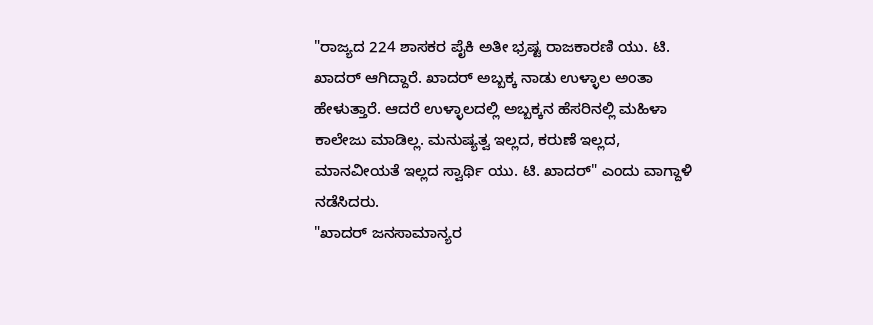"ರಾಜ್ಯದ 224 ಶಾಸಕರ ಪೈಕಿ ಅತೀ ಭ್ರಷ್ಟ ರಾಜಕಾರಣಿ ಯು. ಟಿ. ಖಾದರ್ ಆಗಿದ್ದಾರೆ. ಖಾದರ್ ಅಬ್ಬಕ್ಕ ನಾಡು ಉಳ್ಳಾಲ ಅಂತಾ ಹೇಳುತ್ತಾರೆ. ಆದರೆ ಉಳ್ಳಾಲದಲ್ಲಿ ಅಬ್ಬಕ್ಕನ ಹೆಸರಿನಲ್ಲಿ ಮಹಿಳಾ ಕಾಲೇಜು ಮಾಡಿಲ್ಲ. ಮನುಷ್ಯತ್ವ ಇಲ್ಲದ, ಕರುಣೆ ಇಲ್ಲದ, ಮಾನವೀಯತೆ ಇಲ್ಲದ ಸ್ವಾರ್ಥಿ ಯು. ಟಿ. ಖಾದರ್" ಎಂದು ವಾಗ್ದಾಳಿ ನಡೆಸಿದರು.
"ಖಾದರ್ ಜನಸಾಮಾನ್ಯರ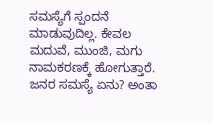ಸಮಸ್ಯೆಗೆ ಸ್ಪಂದನೆ ಮಾಡುವುದಿಲ್ಲ. ಕೇವಲ ಮದುವೆ, ಮುಂಜಿ, ಮಗು ನಾಮಕರಣಕ್ಕೆ ಹೋಗುತ್ತಾರೆ. ಜನರ ಸಮಸ್ಯೆ ಏನು? ಅಂತಾ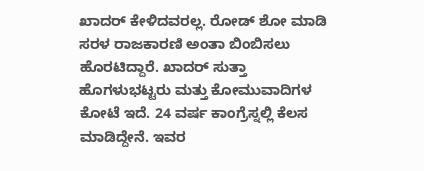ಖಾದರ್ ಕೇಳಿದವರಲ್ಲ. ರೋಡ್ ಶೋ ಮಾಡಿ ಸರಳ ರಾಜಕಾರಣಿ ಅಂತಾ ಬಿಂಬಿಸಲು ಹೊರಟಿದ್ದಾರೆ. ಖಾದರ್ ಸುತ್ತಾ ಹೊಗಳುಭಟ್ಟರು ಮತ್ತು ಕೋಮುವಾದಿಗಳ ಕೋಟೆ ಇದೆ. 24 ವರ್ಷ ಕಾಂಗ್ರೆಸ್ನಲ್ಲಿ ಕೆಲಸ ಮಾಡಿದ್ದೇನೆ. ಇವರ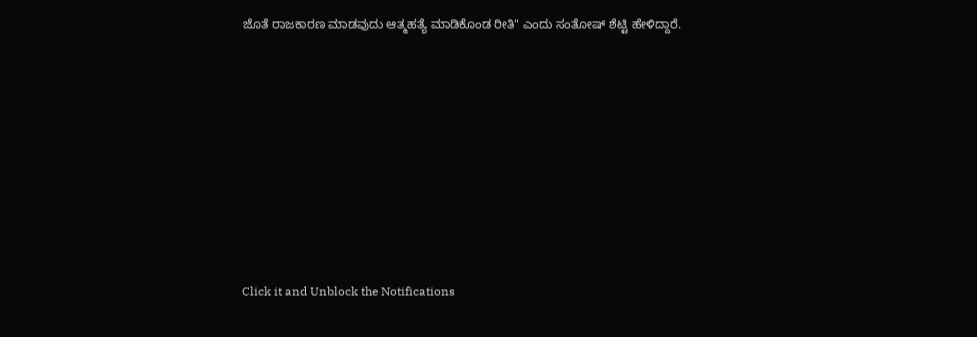ಜೊತೆ ರಾಜಕಾರಣ ಮಾಡವುದು ಆತ್ಮಹತ್ಯೆ ಮಾಡಿಕೊಂಡ ರೀತಿ" ಎಂದು ಸಂತೋಷ್ ಶೆಟ್ಟಿ ಹೇಳಿದ್ದಾರೆ.












Click it and Unblock the Notifications